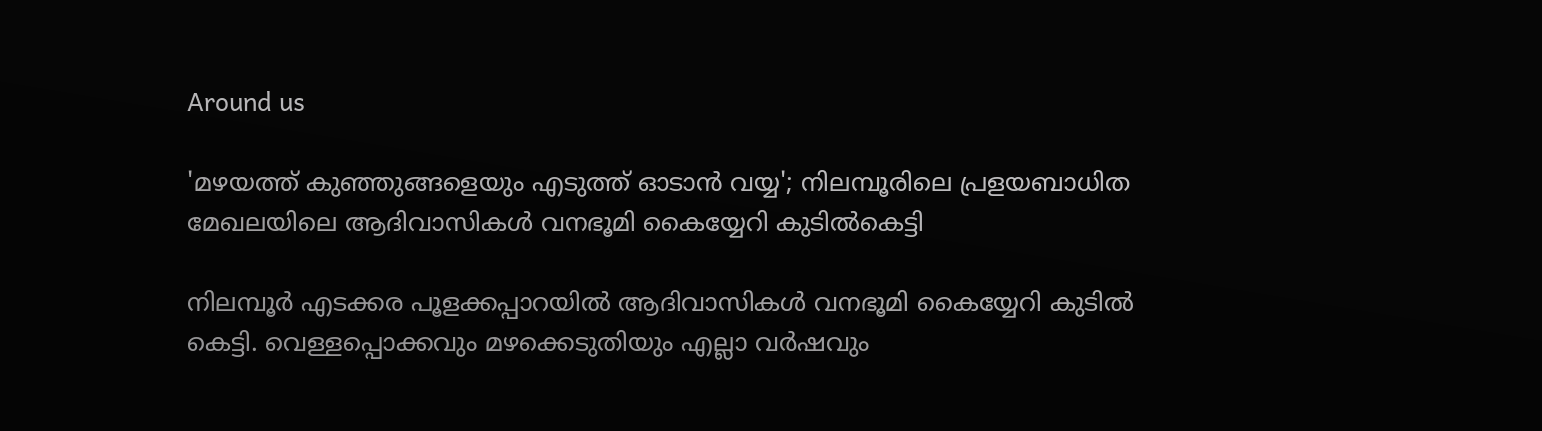Around us

'മഴയത്ത് കുഞ്ഞുങ്ങളെയും എടുത്ത് ഓടാന്‍ വയ്യ'; നിലമ്പൂരിലെ പ്രളയബാധിത മേഖലയിലെ ആദിവാസികള്‍ വനഭൂമി കൈയ്യേറി കുടില്‍കെട്ടി

നിലമ്പൂര്‍ എടക്കര പൂളക്കപ്പാറയില്‍ ആദിവാസികള്‍ വനഭൂമി കൈയ്യേറി കുടില്‍ കെട്ടി. വെള്ളപ്പൊക്കവും മഴക്കെടുതിയും എല്ലാ വര്‍ഷവും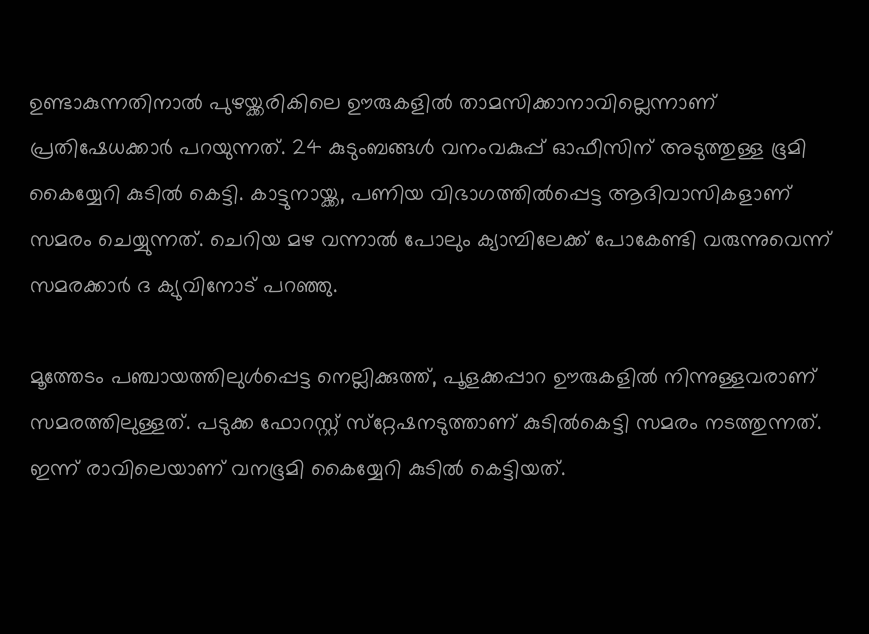ഉണ്ടാകുന്നതിനാല്‍ പുഴയ്ക്കരികിലെ ഊരുകളില്‍ താമസിക്കാനാവില്ലെന്നാണ് പ്രതിഷേധക്കാര്‍ പറയുന്നത്. 24 കുടുംബങ്ങള്‍ വനംവകുപ്പ് ഓഫീസിന് അടുത്തുള്ള ഭൂമി കൈയ്യേറി കുടില്‍ കെട്ടി. കാട്ടുനായ്ക്ക, പണിയ വിഭാഗത്തില്‍പ്പെട്ട ആദിവാസികളാണ് സമരം ചെയ്യുന്നത്. ചെറിയ മഴ വന്നാല്‍ പോലും ക്യാമ്പിലേക്ക് പോകേണ്ടി വരുന്നുവെന്ന് സമരക്കാര്‍ ദ ക്യുവിനോട് പറഞ്ഞു.

മൂത്തേടം പഞ്ചായത്തിലുള്‍പ്പെട്ട നെല്ലിക്കുത്ത്, പൂളക്കപ്പാറ ഊരുകളില്‍ നിന്നുള്ളവരാണ് സമരത്തിലുള്ളത്. പടുക്ക ഫോറസ്റ്റ് സ്‌റ്റേഷനടുത്താണ് കുടില്‍കെട്ടി സമരം നടത്തുന്നത്. ഇന്ന് രാവിലെയാണ് വനഭൂമി കൈയ്യേറി കുടില്‍ കെട്ടിയത്.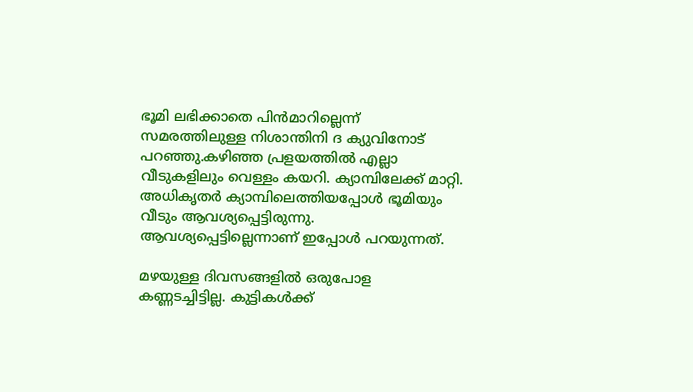ഭൂമി ലഭിക്കാതെ പിന്‍മാറില്ലെന്ന് സമരത്തിലുള്ള നിശാന്തിനി ദ ക്യുവിനോട് പറഞ്ഞു.കഴിഞ്ഞ പ്രളയത്തില്‍ എല്ലാ വീടുകളിലും വെള്ളം കയറി. ക്യാമ്പിലേക്ക് മാറ്റി. അധികൃതര്‍ ക്യാമ്പിലെത്തിയപ്പോള്‍ ഭൂമിയും വീടും ആവശ്യപ്പെട്ടിരുന്നു. ആവശ്യപ്പെട്ടില്ലെന്നാണ് ഇപ്പോള്‍ പറയുന്നത്.

മഴയുള്ള ദിവസങ്ങളില്‍ ഒരുപോള കണ്ണടച്ചിട്ടില്ല. കുട്ടികള്‍ക്ക്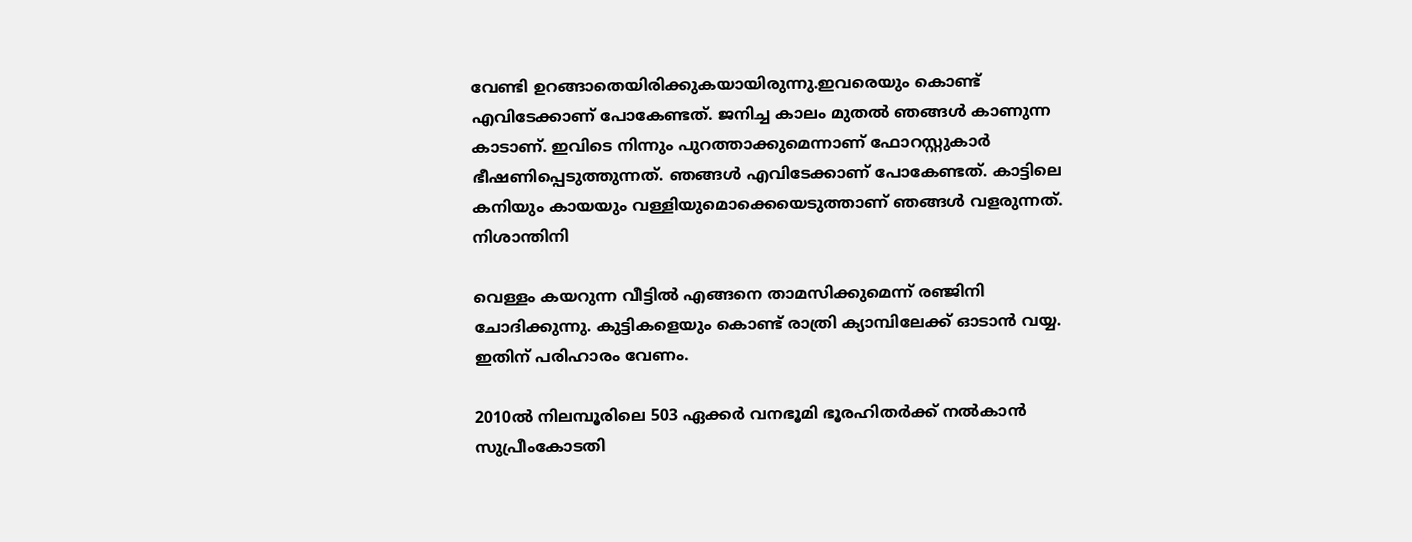വേണ്ടി ഉറങ്ങാതെയിരിക്കുകയായിരുന്നു.ഇവരെയും കൊണ്ട് എവിടേക്കാണ് പോകേണ്ടത്. ജനിച്ച കാലം മുതല്‍ ഞങ്ങള്‍ കാണുന്ന കാടാണ്. ഇവിടെ നിന്നും പുറത്താക്കുമെന്നാണ് ഫോറസ്റ്റുകാര്‍ ഭീഷണിപ്പെടുത്തുന്നത്. ഞങ്ങള്‍ എവിടേക്കാണ് പോകേണ്ടത്. കാട്ടിലെ കനിയും കായയും വള്ളിയുമൊക്കെയെടുത്താണ് ഞങ്ങള്‍ വളരുന്നത്.
നിശാന്തിനി

വെള്ളം കയറുന്ന വീട്ടില്‍ എങ്ങനെ താമസിക്കുമെന്ന് രഞ്ജിനി ചോദിക്കുന്നു. കുട്ടികളെയും കൊണ്ട് രാത്രി ക്യാമ്പിലേക്ക് ഓടാന്‍ വയ്യ. ഇതിന് പരിഹാരം വേണം.

2010ല്‍ നിലമ്പൂരിലെ 503 ഏക്കര്‍ വനഭൂമി ഭൂരഹിതര്‍ക്ക് നല്‍കാന്‍ സുപ്രീംകോടതി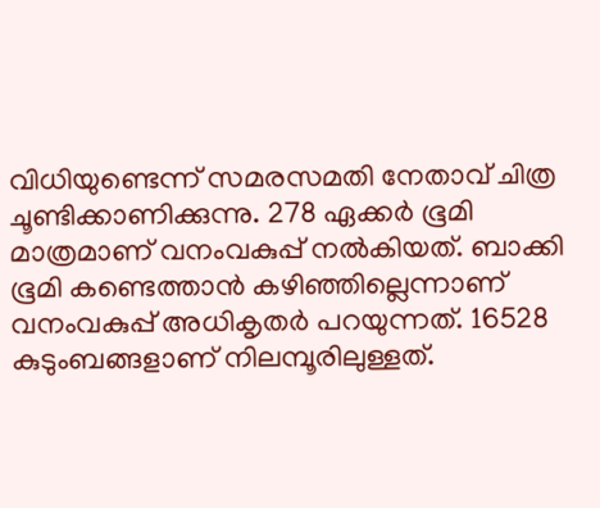വിധിയുണ്ടെന്ന് സമരസമതി നേതാവ് ചിത്ര ചൂണ്ടിക്കാണിക്കുന്നു. 278 ഏക്കര്‍ ഭൂമി മാത്രമാണ് വനംവകുപ്പ് നല്‍കിയത്. ബാക്കി ഭൂമി കണ്ടെത്താന്‍ കഴിഞ്ഞില്ലെന്നാണ് വനംവകുപ്പ് അധികൃതര്‍ പറയുന്നത്. 16528 കുടുംബങ്ങളാണ് നിലമ്പൂരിലുള്ളത്.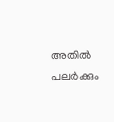അതില്‍ പലര്‍ക്കും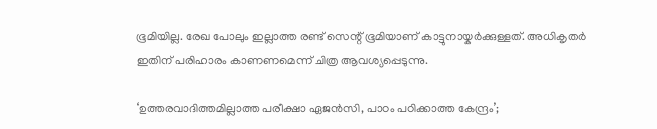ഭൂമിയില്ല. രേഖ പോലും ഇല്ലാത്ത രണ്ട് സെന്റ് ഭൂമിയാണ് കാട്ടുനായ്കര്‍ക്കുള്ളത്. അധികൃതര്‍ ഇതിന് പരിഹാരം കാണണമെന്ന് ചിത്ര ആവശ്യപ്പെടുന്നു.

‘ഉത്തരവാദിത്തമില്ലാത്ത പരീക്ഷാ ഏജൻസി, പാഠം പഠിക്കാത്ത കേന്ദ്രം’;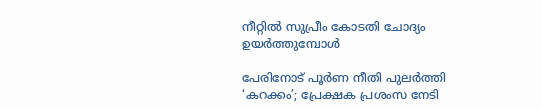നീറ്റിൽ സുപ്രീം കോടതി ചോദ്യം ഉയർത്തുമ്പോൾ

പേരിനോട് പൂർണ നീതി പുലർത്തി ‘കറക്കം’; പ്രേക്ഷക പ്രശംസ നേടി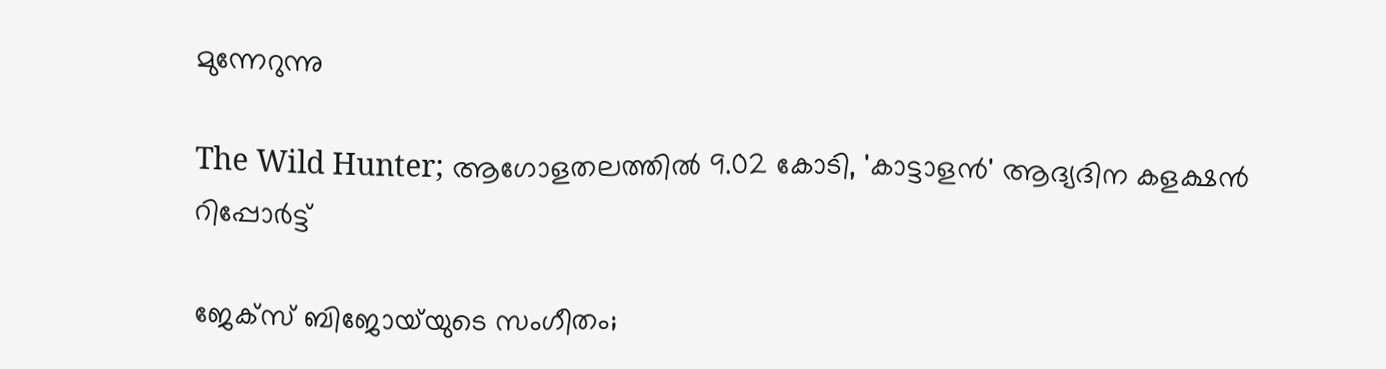മുന്നേറുന്നു

The Wild Hunter; ആഗോളതലത്തിൽ 9.02 കോടി, 'കാട്ടാളൻ' ആദ്യദിന കളക്ഷൻ റിപ്പോർട്ട്

ജേക്‌സ് ബിജോയ്‌യുടെ സംഗീതം;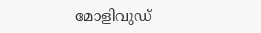മോളിവുഡ്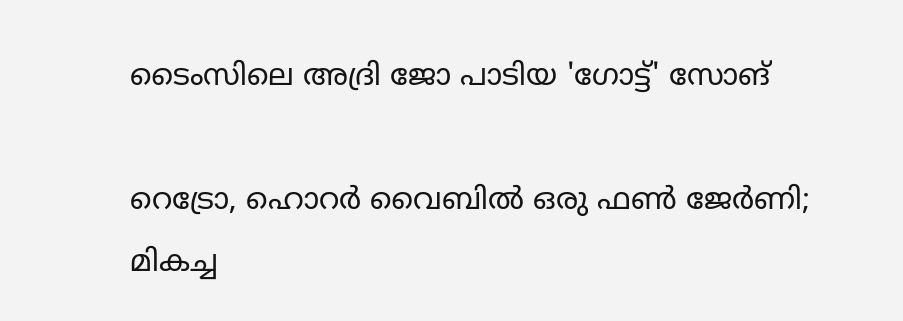ടൈംസിലെ അദ്രി ജോ പാടിയ 'ഗോട്ട്' സോങ്

റെട്രോ, ഹൊറർ വൈബിൽ ഒരു ഫൺ ജേർണി; മികച്ച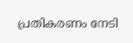പ്രതികരണം നേടി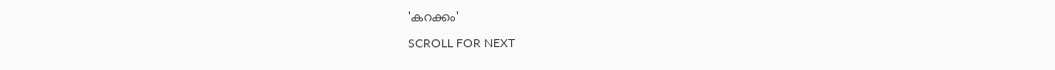'കറക്കം'

SCROLL FOR NEXT